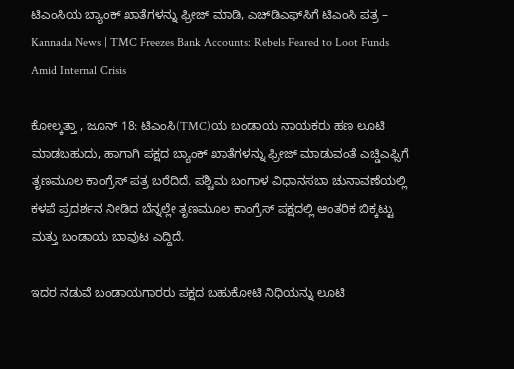ಟಿಎಂಸಿಯ ಬ್ಯಾಂಕ್ ಖಾತೆಗಳನ್ನು ಫ್ರೀಜ್ ಮಾಡಿ, ಎಚ್‌ಡಿಎಫ್‌ಸಿಗೆ ಟಿಎಂಸಿ ಪತ್ರ – Kannada News | TMC Freezes Bank Accounts: Rebels Feared to Loot Funds Amid Internal Crisis

ಕೋಲ್ಕತ್ತಾ , ಜೂನ್ 18: ಟಿಎಂಸಿ(TMC)ಯ ಬಂಡಾಯ ನಾಯಕರು ಹಣ ಲೂಟಿ ಮಾಡಬಹುದು, ಹಾಗಾಗಿ ಪಕ್ಷದ ಬ್ಯಾಂಕ್ ಖಾತೆಗಳನ್ನು ಫ್ರೀಜ್ ಮಾಡುವಂತೆ ಎಚ್ಡಿಎಫ್ಸಿಗೆ ತೃಣಮೂಲ ಕಾಂಗ್ರೆಸ್ ಪತ್ರ ಬರೆದಿದೆ. ಪಶ್ಚಿಮ ಬಂಗಾಳ ವಿಧಾನಸಬಾ ಚುನಾವಣೆಯಲ್ಲಿ ಕಳಪೆ ಪ್ರದರ್ಶನ ನೀಡಿದ ಬೆನ್ನಲ್ಲೇ ತೃಣಮೂಲ ಕಾಂಗ್ರೆಸ್ ಪಕ್ಷದಲ್ಲಿ ಆಂತರಿಕ ಬಿಕ್ಕಟ್ಟು ಮತ್ತು ಬಂಡಾಯ ಬಾವುಟ ಎದ್ದಿದೆ.

ಇದರ ನಡುವೆ ಬಂಡಾಯಗಾರರು ಪಕ್ಷದ ಬಹುಕೋಟಿ ನಿಧಿಯನ್ನು ಲೂಟಿ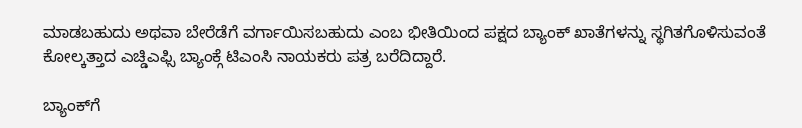ಮಾಡಬಹುದು ಅಥವಾ ಬೇರೆಡೆಗೆ ವರ್ಗಾಯಿಸಬಹುದು ಎಂಬ ಭೀತಿಯಿಂದ ಪಕ್ಷದ ಬ್ಯಾಂಕ್ ಖಾತೆಗಳನ್ನು ಸ್ಥಗಿತಗೊಳಿಸುವಂತೆ ಕೋಲ್ಕತ್ತಾದ ಎಚ್ಡಿಎಫ್ಸಿ ಬ್ಯಾಂಕ್ಗೆ ಟಿಎಂಸಿ ನಾಯಕರು ಪತ್ರ ಬರೆದಿದ್ದಾರೆ.

ಬ್ಯಾಂಕ್‌ಗೆ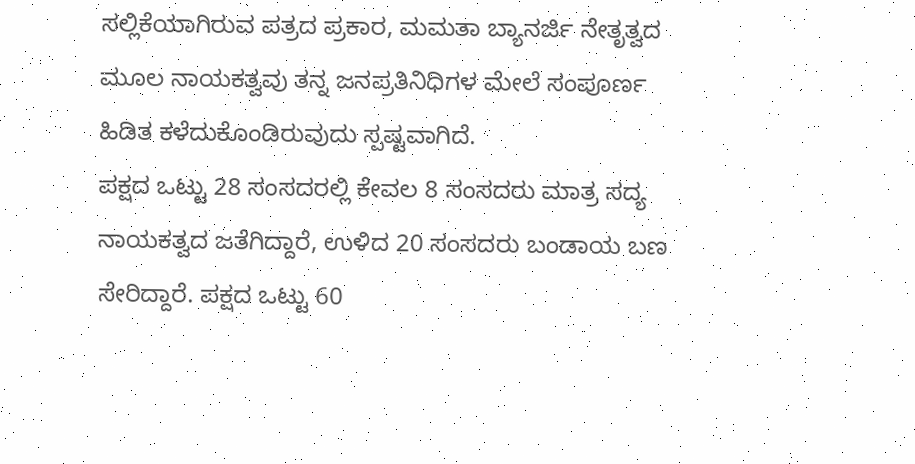ಸಲ್ಲಿಕೆಯಾಗಿರುವ ಪತ್ರದ ಪ್ರಕಾರ, ಮಮತಾ ಬ್ಯಾನರ್ಜಿ ನೇತೃತ್ವದ ಮೂಲ ನಾಯಕತ್ವವು ತನ್ನ ಜನಪ್ರತಿನಿಧಿಗಳ ಮೇಲೆ ಸಂಪೂರ್ಣ ಹಿಡಿತ ಕಳೆದುಕೊಂಡಿರುವುದು ಸ್ಪಷ್ಟವಾಗಿದೆ.
ಪಕ್ಷದ ಒಟ್ಟು 28 ಸಂಸದರಲ್ಲಿ ಕೇವಲ 8 ಸಂಸದರು ಮಾತ್ರ ಸದ್ಯ ನಾಯಕತ್ವದ ಜತೆಗಿದ್ದಾರೆ, ಉಳಿದ 20 ಸಂಸದರು ಬಂಡಾಯ ಬಣ ಸೇರಿದ್ದಾರೆ. ಪಕ್ಷದ ಒಟ್ಟು 60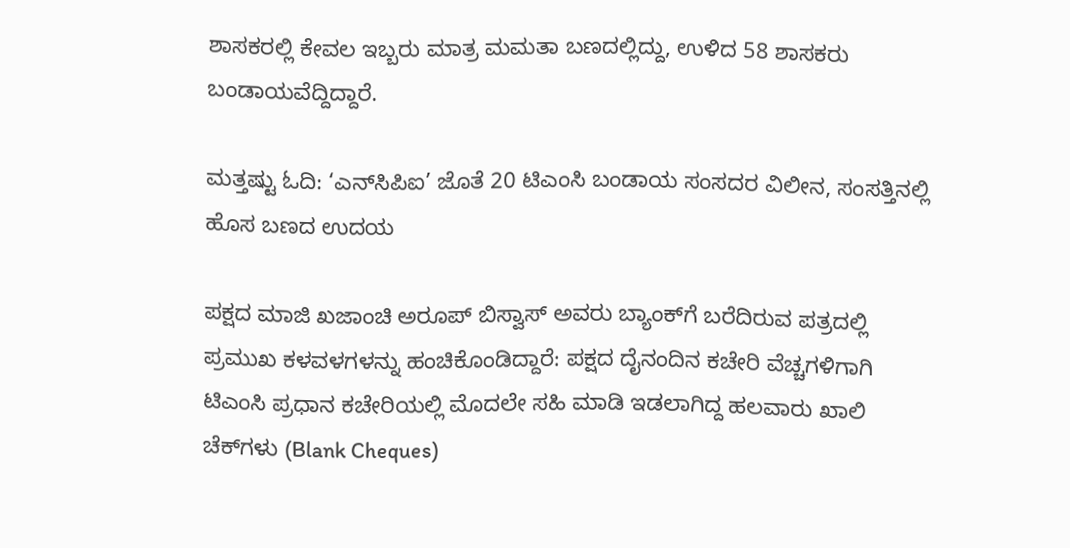ಶಾಸಕರಲ್ಲಿ ಕೇವಲ ಇಬ್ಬರು ಮಾತ್ರ ಮಮತಾ ಬಣದಲ್ಲಿದ್ದು, ಉಳಿದ 58 ಶಾಸಕರು ಬಂಡಾಯವೆದ್ದಿದ್ದಾರೆ.

ಮತ್ತಷ್ಟು ಓದಿ: ‘ಎನ್‌ಸಿಪಿಐ’ ಜೊತೆ 20 ಟಿಎಂಸಿ ಬಂಡಾಯ ಸಂಸದರ ವಿಲೀನ, ಸಂಸತ್ತಿನಲ್ಲಿ ಹೊಸ ಬಣದ ಉದಯ

ಪಕ್ಷದ ಮಾಜಿ ಖಜಾಂಚಿ ಅರೂಪ್ ಬಿಸ್ವಾಸ್ ಅವರು ಬ್ಯಾಂಕ್‌ಗೆ ಬರೆದಿರುವ ಪತ್ರದಲ್ಲಿ ಪ್ರಮುಖ ಕಳವಳಗಳನ್ನು ಹಂಚಿಕೊಂಡಿದ್ದಾರೆ: ಪಕ್ಷದ ದೈನಂದಿನ ಕಚೇರಿ ವೆಚ್ಚಗಳಿಗಾಗಿ ಟಿಎಂಸಿ ಪ್ರಧಾನ ಕಚೇರಿಯಲ್ಲಿ ಮೊದಲೇ ಸಹಿ ಮಾಡಿ ಇಡಲಾಗಿದ್ದ ಹಲವಾರು ಖಾಲಿ ಚೆಕ್‌ಗಳು (Blank Cheques)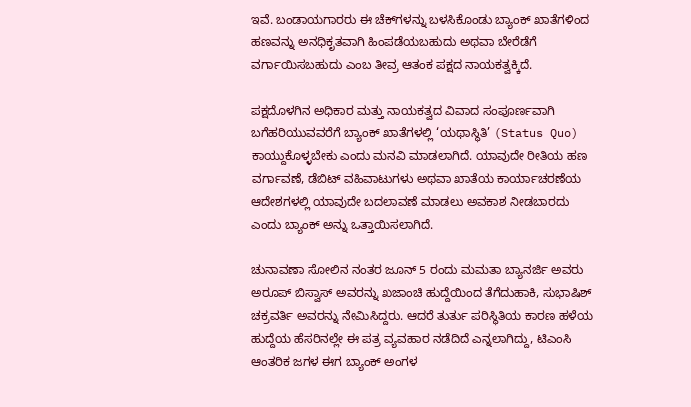ಇವೆ. ಬಂಡಾಯಗಾರರು ಈ ಚೆಕ್‌ಗಳನ್ನು ಬಳಸಿಕೊಂಡು ಬ್ಯಾಂಕ್ ಖಾತೆಗಳಿಂದ ಹಣವನ್ನು ಅನಧಿಕೃತವಾಗಿ ಹಿಂಪಡೆಯಬಹುದು ಅಥವಾ ಬೇರೆಡೆಗೆ ವರ್ಗಾಯಿಸಬಹುದು ಎಂಬ ತೀವ್ರ ಆತಂಕ ಪಕ್ಷದ ನಾಯಕತ್ವಕ್ಕಿದೆ.

ಪಕ್ಷದೊಳಗಿನ ಅಧಿಕಾರ ಮತ್ತು ನಾಯಕತ್ವದ ವಿವಾದ ಸಂಪೂರ್ಣವಾಗಿ ಬಗೆಹರಿಯುವವರೆಗೆ ಬ್ಯಾಂಕ್ ಖಾತೆಗಳಲ್ಲಿ ‘ಯಥಾಸ್ಥಿತಿ’ (Status Quo) ಕಾಯ್ದುಕೊಳ್ಳಬೇಕು ಎಂದು ಮನವಿ ಮಾಡಲಾಗಿದೆ. ಯಾವುದೇ ರೀತಿಯ ಹಣ ವರ್ಗಾವಣೆ, ಡೆಬಿಟ್ ವಹಿವಾಟುಗಳು ಅಥವಾ ಖಾತೆಯ ಕಾರ್ಯಾಚರಣೆಯ ಆದೇಶಗಳಲ್ಲಿ ಯಾವುದೇ ಬದಲಾವಣೆ ಮಾಡಲು ಅವಕಾಶ ನೀಡಬಾರದು ಎಂದು ಬ್ಯಾಂಕ್ ಅನ್ನು ಒತ್ತಾಯಿಸಲಾಗಿದೆ.

ಚುನಾವಣಾ ಸೋಲಿನ ನಂತರ ಜೂನ್ 5 ರಂದು ಮಮತಾ ಬ್ಯಾನರ್ಜಿ ಅವರು ಅರೂಪ್ ಬಿಸ್ವಾಸ್ ಅವರನ್ನು ಖಜಾಂಚಿ ಹುದ್ದೆಯಿಂದ ತೆಗೆದುಹಾಕಿ, ಸುಭಾಷಿಶ್ ಚಕ್ರವರ್ತಿ ಅವರನ್ನು ನೇಮಿಸಿದ್ದರು. ಆದರೆ ತುರ್ತು ಪರಿಸ್ಥಿತಿಯ ಕಾರಣ ಹಳೆಯ ಹುದ್ದೆಯ ಹೆಸರಿನಲ್ಲೇ ಈ ಪತ್ರ ವ್ಯವಹಾರ ನಡೆದಿದೆ ಎನ್ನಲಾಗಿದ್ದು, ಟಿಎಂಸಿ ಆಂತರಿಕ ಜಗಳ ಈಗ ಬ್ಯಾಂಕ್ ಅಂಗಳ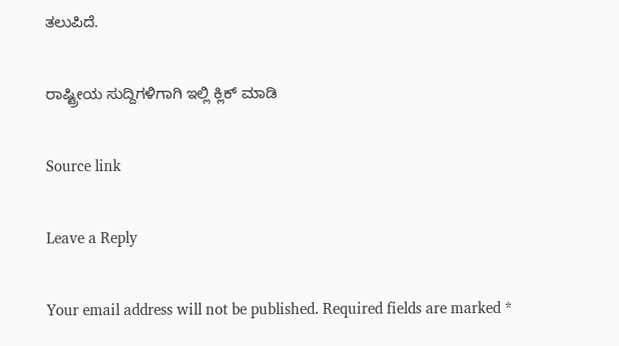ತಲುಪಿದೆ.

ರಾಷ್ಟ್ರೀಯ ಸುದ್ದಿಗಳಿಗಾಗಿ ಇಲ್ಲಿ ಕ್ಲಿಕ್ ಮಾಡಿ

Source link

Leave a Reply

Your email address will not be published. Required fields are marked *